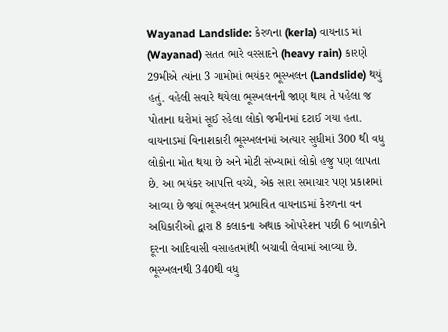Wayanad Landslide: કેરળના (kerla) વાયનાડ માં (Wayanad) સતત ભારે વરસાદને (heavy rain) કારણે 29મીએ ત્યાંના 3 ગામોમાં ભયંકર ભૂસ્ખલન (Landslide) થયું હતું. વહેલી સવારે થયેલા ભૂસ્ખલનની જાણ થાય તે પહેલા જ પોતાના ઘરોમાં સૂઈ રહેલા લોકો જમીનમાં દટાઈ ગયા હતા. વાયનાડમાં વિનાશકારી ભૂસ્ખલનમાં અત્યાર સુધીમાં 300 થી વધુ લોકોના મોત થયા છે અને મોટી સંખ્યામાં લોકો હજુ પણ લાપતા છે. આ ભયંકર આપત્તિ વચ્ચે, એક સારા સમાચાર પણ પ્રકાશમાં આવ્યા છે જ્યાં ભૂસ્ખલન પ્રભાવિત વાયનાડમાં કેરળના વન અધિકારીઓ દ્વારા 8 કલાકના અથાક ઓપરેશન પછી 6 બાળકોને દૂરના આદિવાસી વસાહતમાંથી બચાવી લેવામાં આવ્યા છે.
ભૂસ્ખલનથી 340થી વધુ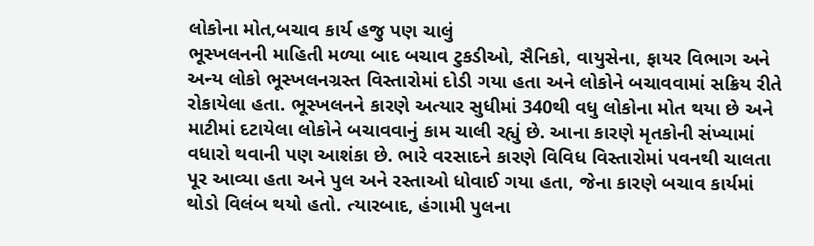લોકોના મોત,બચાવ કાર્ય હજુ પણ ચાલું
ભૂસ્ખલનની માહિતી મળ્યા બાદ બચાવ ટુકડીઓ, સૈનિકો, વાયુસેના, ફાયર વિભાગ અને અન્ય લોકો ભૂસ્ખલનગ્રસ્ત વિસ્તારોમાં દોડી ગયા હતા અને લોકોને બચાવવામાં સક્રિય રીતે રોકાયેલા હતા. ભૂસ્ખલનને કારણે અત્યાર સુધીમાં 340થી વધુ લોકોના મોત થયા છે અને માટીમાં દટાયેલા લોકોને બચાવવાનું કામ ચાલી રહ્યું છે. આના કારણે મૃતકોની સંખ્યામાં વધારો થવાની પણ આશંકા છે. ભારે વરસાદને કારણે વિવિધ વિસ્તારોમાં પવનથી ચાલતા પૂર આવ્યા હતા અને પુલ અને રસ્તાઓ ધોવાઈ ગયા હતા, જેના કારણે બચાવ કાર્યમાં થોડો વિલંબ થયો હતો. ત્યારબાદ, હંગામી પુલના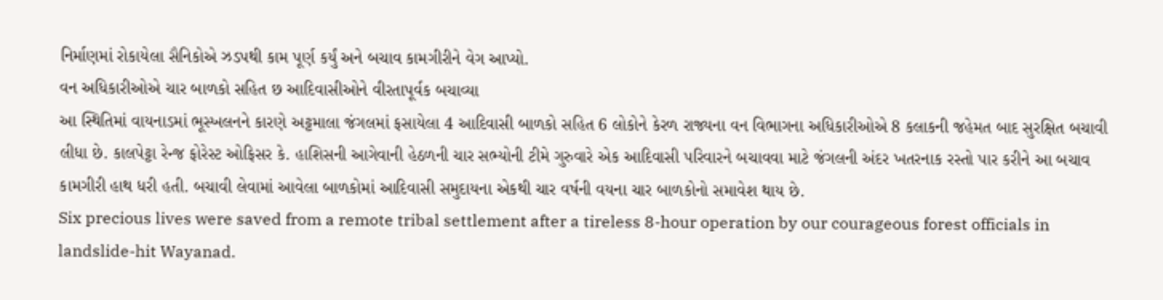નિર્માણમાં રોકાયેલા સૈનિકોએ ઝડપથી કામ પૂર્ણ કર્યું અને બચાવ કામગીરીને વેગ આપ્યો.
વન અધિકારીઓએ ચાર બાળકો સહિત છ આદિવાસીઓને વીરતાપૂર્વક બચાવ્યા
આ સ્થિતિમાં વાયનાડમાં ભૂસ્ખલનને કારણે અટ્ટમાલા જંગલમાં ફસાયેલા 4 આદિવાસી બાળકો સહિત 6 લોકોને કેરળ રાજ્યના વન વિભાગના અધિકારીઓએ 8 કલાકની જહેમત બાદ સુરક્ષિત બચાવી લીધા છે. કાલપેટ્ટા રેન્જ ફોરેસ્ટ ઓફિસર કે. હાશિસની આગેવાની હેઠળની ચાર સભ્યોની ટીમે ગુરુવારે એક આદિવાસી પરિવારને બચાવવા માટે જંગલની અંદર ખતરનાક રસ્તો પાર કરીને આ બચાવ કામગીરી હાથ ધરી હતી. બચાવી લેવામાં આવેલા બાળકોમાં આદિવાસી સમુદાયના એકથી ચાર વર્ષની વયના ચાર બાળકોનો સમાવેશ થાય છે.
Six precious lives were saved from a remote tribal settlement after a tireless 8-hour operation by our courageous forest officials in landslide-hit Wayanad.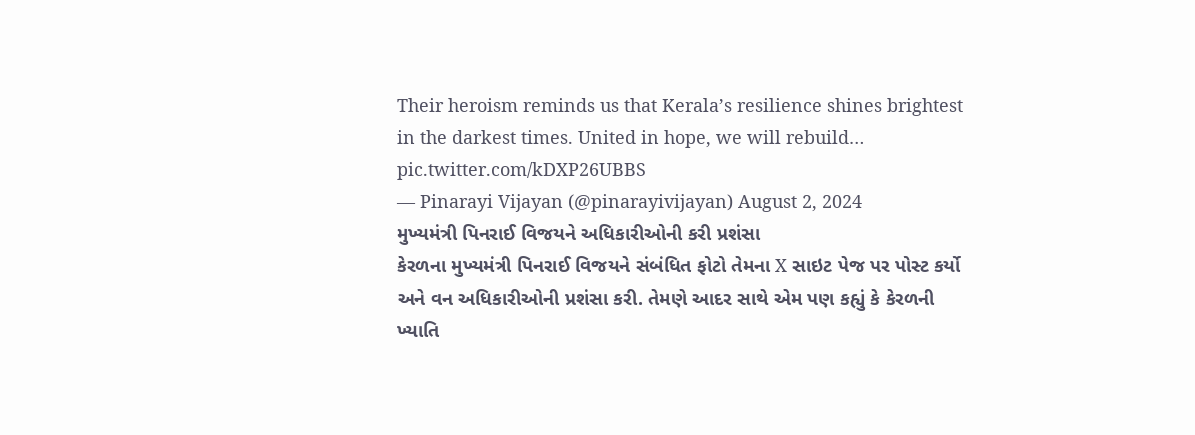Their heroism reminds us that Kerala’s resilience shines brightest in the darkest times. United in hope, we will rebuild… pic.twitter.com/kDXP26UBBS
— Pinarayi Vijayan (@pinarayivijayan) August 2, 2024
મુખ્યમંત્રી પિનરાઈ વિજયને અધિકારીઓની કરી પ્રશંસા
કેરળના મુખ્યમંત્રી પિનરાઈ વિજયને સંબંધિત ફોટો તેમના X સાઇટ પેજ પર પોસ્ટ કર્યો અને વન અધિકારીઓની પ્રશંસા કરી. તેમણે આદર સાથે એમ પણ કહ્યું કે કેરળની ખ્યાતિ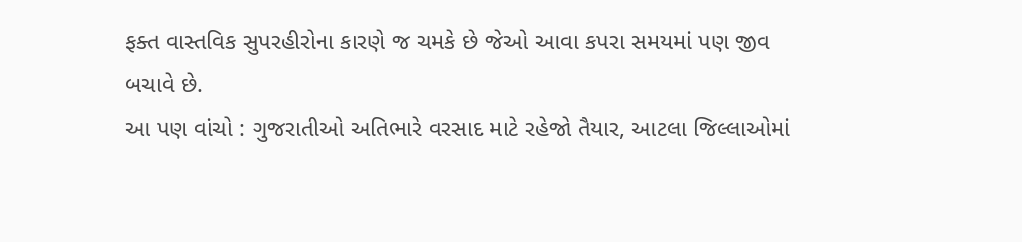ફક્ત વાસ્તવિક સુપરહીરોના કારણે જ ચમકે છે જેઓ આવા કપરા સમયમાં પણ જીવ બચાવે છે.
આ પણ વાંચો : ગુજરાતીઓ અતિભારે વરસાદ માટે રહેજો તૈયાર, આટલા જિલ્લાઓમાં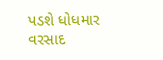પડશે ધોધમાર વરસાદ